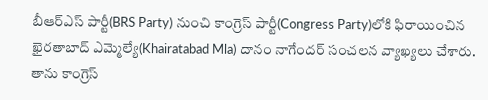బీఆర్ఎస్ పార్టీ(BRS Party) నుంచి కాంగ్రెస్ పార్టీ(Congress Party)లోకి ఫిరాయించిన ఖైరతాబాద్ ఎమ్మెల్యే(Khairatabad Mla) దానం నాగేందర్ సంచలన వ్యాఖ్యలు చేశారు. తాను కాంగ్రెస్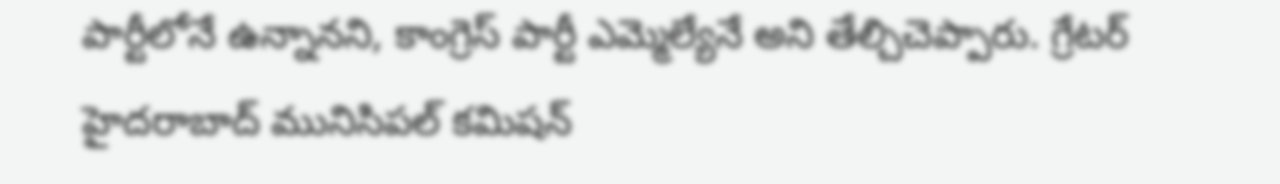పార్టీలోనే ఉన్నానని, కాంగ్రెస్ పార్టీ ఎమ్మెల్యేనే అని తేల్చిచెప్పారు. గ్రేటర్ హైదరాబాద్ మునిసిపల్ కమిషన్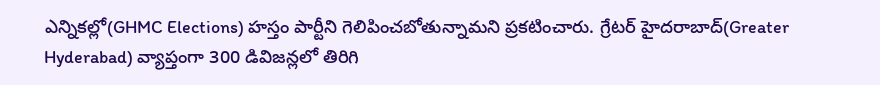ఎన్నికల్లో(GHMC Elections) హస్తం పార్టీని గెలిపించబోతున్నామని ప్రకటించారు. గ్రేటర్ హైదరాబాద్(Greater Hyderabad) వ్యాప్తంగా 300 డివిజన్లలో తిరిగి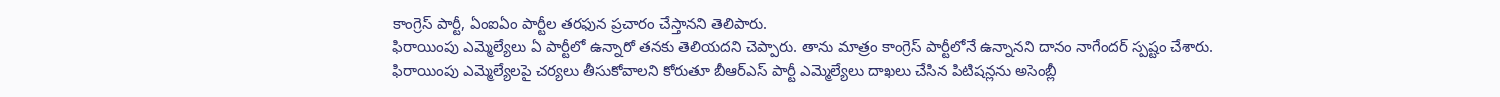కాంగ్రెస్ పార్టీ, ఏంఐఏం పార్టీల తరఫున ప్రచారం చేస్తానని తెలిపారు.
ఫిరాయింపు ఎమ్మెల్యేలు ఏ పార్టీలో ఉన్నారో తనకు తెలియదని చెప్పారు. తాను మాత్రం కాంగ్రెస్ పార్టీలోనే ఉన్నానని దానం నాగేందర్ స్పష్టం చేశారు. ఫిరాయింపు ఎమ్మెల్యేలపై చర్యలు తీసుకోవాలని కోరుతూ బీఆర్ఎస్ పార్టీ ఎమ్మెల్యేలు దాఖలు చేసిన పిటిషన్లను అసెంబ్లీ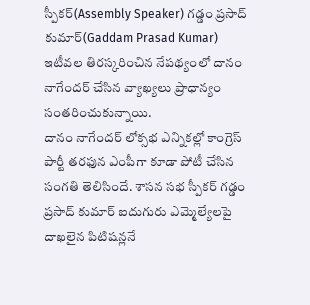స్పీకర్(Assembly Speaker) గడ్డం ప్రసాద్ కుమార్(Gaddam Prasad Kumar) ఇటీవల తిరస్కరించిన నేపథ్యంలో దానం నాగేందర్ చేసిన వ్యాఖ్యలు ప్రాధాన్యం సంతరించుకున్నాయి.
దానం నాగేందర్ లోక్సభ ఎన్నికల్లో కాంగ్రెస్ పార్టీ తరఫున ఎంపీగా కూడా పోటీ చేసిన సంగతి తెలిసిందే. శాసన సభ స్పీకర్ గడ్డం ప్రసాద్ కుమార్ ఐదుగురు ఎమ్మెల్యేలపై దాఖలైన పిటిషన్లనే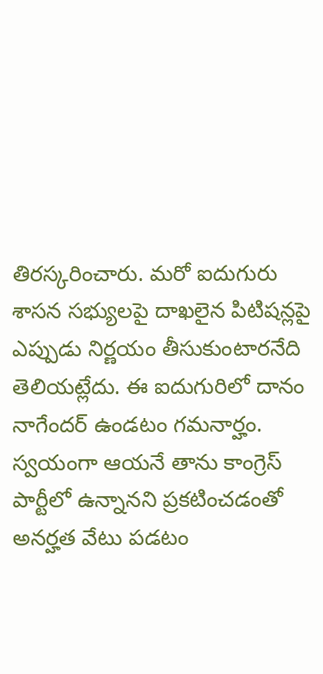తిరస్కరించారు. మరో ఐదుగురు శాసన సభ్యులపై దాఖలైన పిటిషన్లపై ఎప్పుడు నిర్ణయం తీసుకుంటారనేది తెలియట్లేదు. ఈ ఐదుగురిలో దానం నాగేందర్ ఉండటం గమనార్హం. స్వయంగా ఆయనే తాను కాంగ్రెస్ పార్టీలో ఉన్నానని ప్రకటించడంతో అనర్హత వేటు పడటం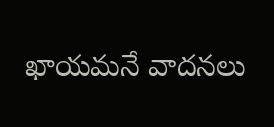ఖాయమనే వాదనలు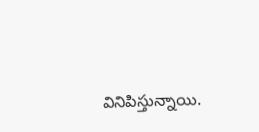వినిపిస్తున్నాయి.